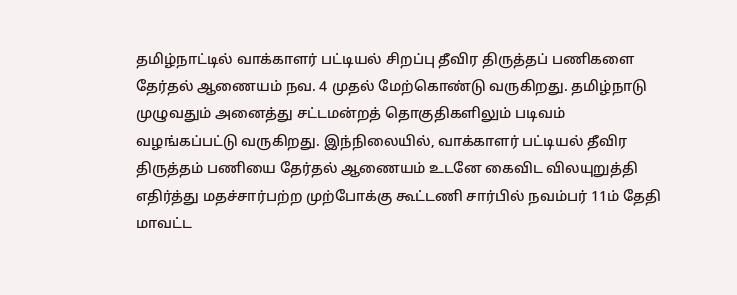தமிழ்நாட்டில் வாக்காளர் பட்டியல் சிறப்பு தீவிர திருத்தப் பணிகளை தேர்தல் ஆணையம் நவ. 4 முதல் மேற்கொண்டு வருகிறது. தமிழ்நாடு முழுவதும் அனைத்து சட்டமன்றத் தொகுதிகளிலும் படிவம் வழங்கப்பட்டு வருகிறது. இந்நிலையில், வாக்காளர் பட்டியல் தீவிர திருத்தம் பணியை தேர்தல் ஆணையம் உடனே கைவிட விலயுறுத்தி எதிர்த்து மதச்சார்பற்ற முற்போக்கு கூட்டணி சார்பில் நவம்பர் 11ம் தேதி மாவட்ட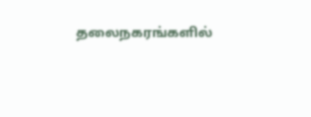தலைநகரங்களில்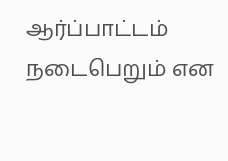ஆர்ப்பாட்டம் நடைபெறும் என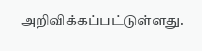அறிவிக்கப்பட்டுள்ளது.